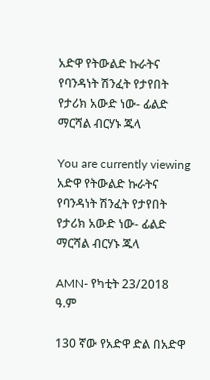አድዋ የትውልድ ኩራትና የባንዳነት ሽንፈት የታየበት የታሪክ አውድ ነው- ፊልድ ማርሻል ብርሃኑ ጁላ

You are currently viewing አድዋ የትውልድ ኩራትና የባንዳነት ሽንፈት የታየበት የታሪክ አውድ ነው- ፊልድ ማርሻል ብርሃኑ ጁላ

AMN- የካቲት 23/2018 ዓ.ም

130 ኛው የአድዋ ድል በአድዋ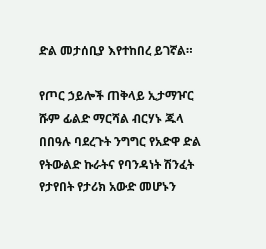ድል መታሰቢያ እየተከበረ ይገኛል።

የጦር ኃይሎች ጠቅላይ ኢታማዦር ሹም ፊልድ ማርሻል ብርሃኑ ጁላ በበዓሉ ባደረጉት ንግግር የአድዋ ድል የትውልድ ኩራትና የባንዳነት ሽንፈት የታየበት የታሪክ አውድ መሆኑን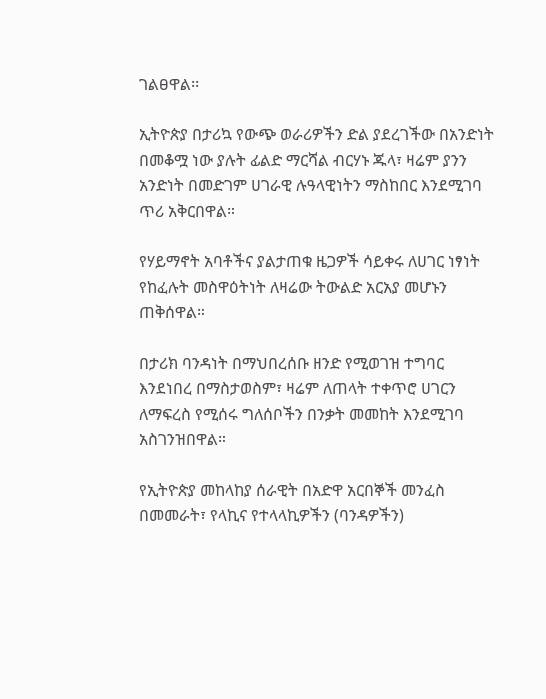ገልፀዋል፡፡

ኢትዮጵያ በታሪኳ የውጭ ወራሪዎችን ድል ያደረገችው በአንድነት በመቆሟ ነው ያሉት ፊልድ ማርሻል ብርሃኑ ጁላ፣ ዛሬም ያንን አንድነት በመድገም ሀገራዊ ሉዓላዊነትን ማስከበር እንደሚገባ ጥሪ አቅርበዋል።

የሃይማኖት አባቶችና ያልታጠቁ ዜጋዎች ሳይቀሩ ለሀገር ነፃነት የከፈሉት መስዋዕትነት ለዛሬው ትውልድ አርአያ መሆኑን ጠቅሰዋል።

በታሪክ ባንዳነት በማህበረሰቡ ዘንድ የሚወገዝ ተግባር እንደነበረ በማስታወስም፣ ዛሬም ለጠላት ተቀጥሮ ሀገርን ለማፍረስ የሚሰሩ ግለሰቦችን በንቃት መመከት እንደሚገባ አስገንዝበዋል።

የኢትዮጵያ መከላከያ ሰራዊት በአድዋ አርበኞች መንፈስ በመመራት፣ የላኪና የተላላኪዎችን (ባንዳዎችን)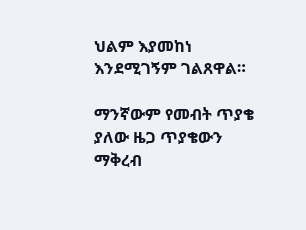ህልም እያመከነ እንደሚገኝም ገልጸዋል።

ማንኛውም የመብት ጥያቄ ያለው ዜጋ ጥያቄውን ማቅረብ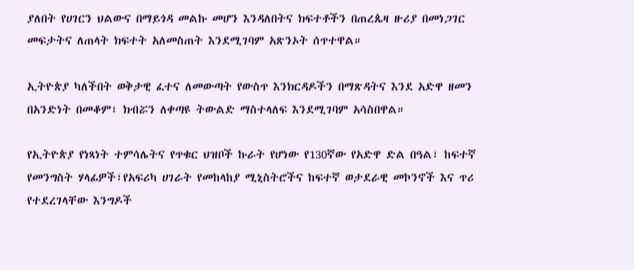ያለበት የሀገርን ህልውና በማይጎዳ መልኩ መሆን እንዳለበትና ክፍተቶችን በጠረጴዛ ዙሪያ በመነጋገር መፍታትና ለጠላት ክፍተት አለመስጠት እንደሚገባም አጽንኦት ሰጥተዋል።

ኢትዮጵያ ካለችበት ወቅታዊ ፈተና ለመውጣት የውስጥ እንክርዳዶችን በማጽዳትና እንደ አድዋ ዘመን በአንድነት በመቆም፣ ክብሯን ለቀጣዩ ትውልድ ማስተላለፍ እንደሚገባም አሳስበዋል።

የኢትዮጵያ የነጻነት ተምሳሌትና የጥቁር ህዝቦች ኩራት የሆነው የ130ኛው የአድዋ ድል በዓል፣ ከፍተኛ የመንግስት ሃላፊዎች፣የአፍሪካ ሀገራት የመከላከያ ሚኒስትሮችና ከፍተኛ ወታደራዊ መኮንኖች እና ጥሪ የተደረገላቸው እንግዶች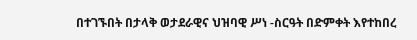በተገኙበት በታላቅ ወታደራዊና ህዝባዊ ሥነ -ስርዓት በድምቀት እየተከበረ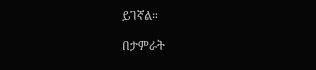ይገኛል።

በታምራት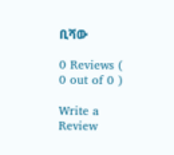ቢሻው

0 Reviews ( 0 out of 0 )

Write a Review